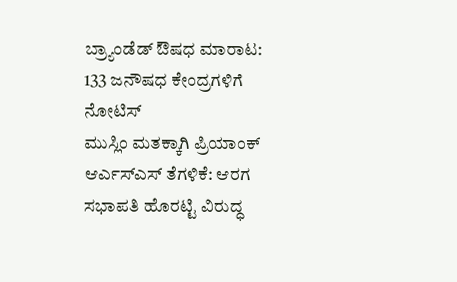ಬ್ರ್ಯಾಂಡೆಡ್ ಔಷಧ ಮಾರಾಟ: 133 ಜನೌಷಧ ಕೇಂದ್ರಗಳಿಗೆ ನೋಟಿಸ್
ಮುಸ್ಲಿಂ ಮತಕ್ಕಾಗಿ ಪ್ರಿಯಾಂಕ್ ಆರ್ಎಸ್ಎಸ್ ತೆಗಳಿಕೆ: ಆರಗ
ಸಭಾಪತಿ ಹೊರಟ್ಟಿ ವಿರುದ್ಧ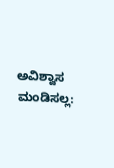ಅವಿಶ್ವಾಸ ಮಂಡಿಸಲ್ಲ: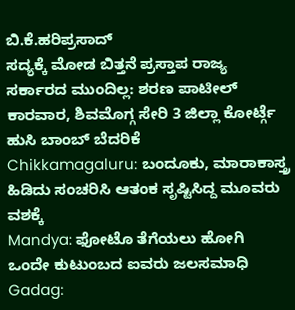ಬಿ.ಕೆ.ಹರಿಪ್ರಸಾದ್
ಸದ್ಯಕ್ಕೆ ಮೋಡ ಬಿತ್ತನೆ ಪ್ರಸ್ತಾಪ ರಾಜ್ಯ ಸರ್ಕಾರದ ಮುಂದಿಲ್ಲ: ಶರಣ ಪಾಟೀಲ್
ಕಾರವಾರ, ಶಿವಮೊಗ್ಗ ಸೇರಿ 3 ಜಿಲ್ಲಾ ಕೋರ್ಟ್ಗೆ ಹುಸಿ ಬಾಂಬ್ ಬೆದರಿಕೆ
Chikkamagaluru: ಬಂದೂಕು, ಮಾರಾಕಾಸ್ತ್ರ ಹಿಡಿದು ಸಂಚರಿಸಿ ಆತಂಕ ಸೃಷ್ಟಿಸಿದ್ದ ಮೂವರು ವಶಕ್ಕೆ
Mandya: ಫೋಟೊ ತೆಗೆಯಲು ಹೋಗಿ ಒಂದೇ ಕುಟುಂಬದ ಐವರು ಜಲಸಮಾಧಿ
Gadag: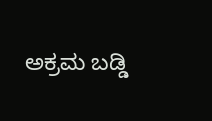ಅಕ್ರಮ ಬಡ್ಡಿ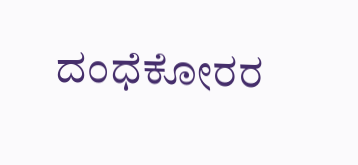ದಂಧೆಕೋರರ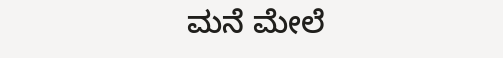ಮನೆ ಮೇಲೆ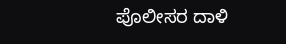ಪೊಲೀಸರ ದಾಳಿ